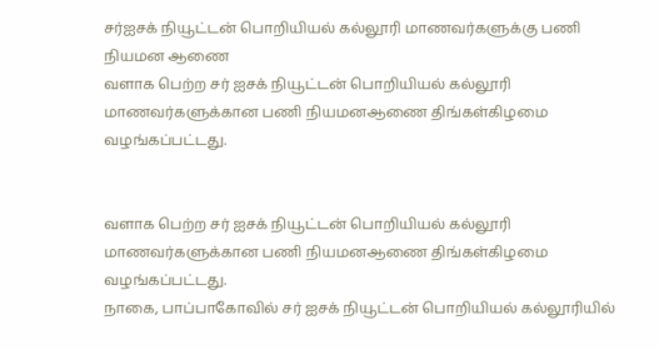சர்ஐசக் நியூட்டன் பொறியியல் கல்லூரி மாணவர்களுக்கு பணி நியமன ஆணை
வளாக பெற்ற சர் ஐசக் நியூட்டன் பொறியியல் கல்லூரி மாணவர்களுக்கான பணி நியமனஆணை திங்கள்கிழமை வழங்கப்பட்டது.


வளாக பெற்ற சர் ஐசக் நியூட்டன் பொறியியல் கல்லூரி மாணவர்களுக்கான பணி நியமனஆணை திங்கள்கிழமை வழங்கப்பட்டது.
நாகை, பாப்பாகோவில் சர் ஐசக் நியூட்டன் பொறியியல் கல்லூரியில்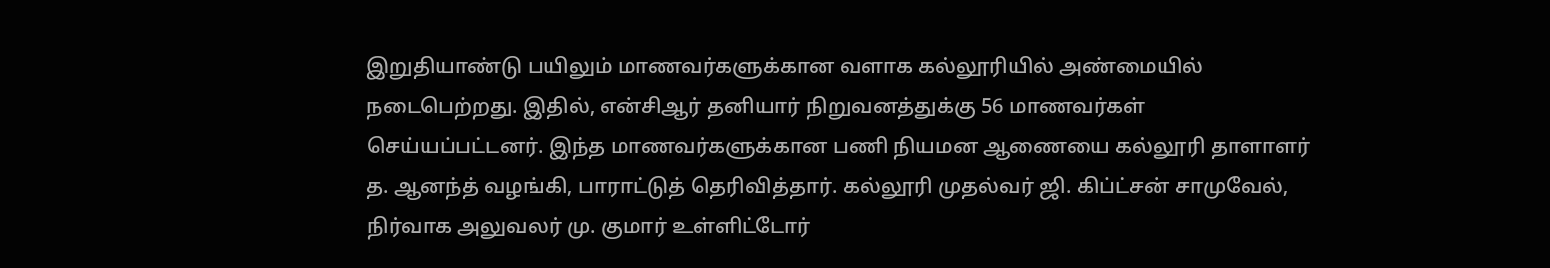இறுதியாண்டு பயிலும் மாணவர்களுக்கான வளாக கல்லூரியில் அண்மையில் நடைபெற்றது. இதில், என்சிஆர் தனியார் நிறுவனத்துக்கு 56 மாணவர்கள் செய்யப்பட்டனர். இந்த மாணவர்களுக்கான பணி நியமன ஆணையை கல்லூரி தாளாளர் த. ஆனந்த் வழங்கி, பாராட்டுத் தெரிவித்தார். கல்லூரி முதல்வர் ஜி. கிப்ட்சன் சாமுவேல், நிர்வாக அலுவலர் மு. குமார் உள்ளிட்டோர்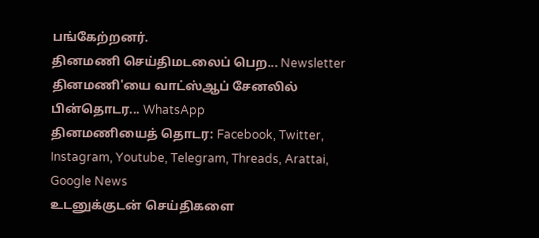பங்கேற்றனர்.
தினமணி செய்திமடலைப் பெற... Newsletter
தினமணி'யை வாட்ஸ்ஆப் சேனலில் பின்தொடர... WhatsApp
தினமணியைத் தொடர: Facebook, Twitter, Instagram, Youtube, Telegram, Threads, Arattai, Google News
உடனுக்குடன் செய்திகளை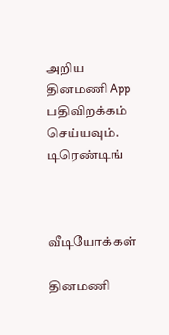அறிய தினமணி App பதிவிறக்கம் செய்யவும்.
டிரெண்டிங்



வீடியோக்கள்

தினமணி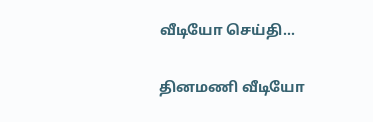வீடியோ செய்தி...

தினமணி வீடியோ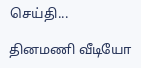செய்தி...

தினமணி வீடியோ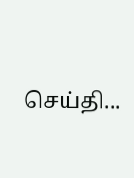செய்தி...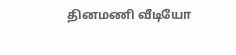தினமணி வீடியோ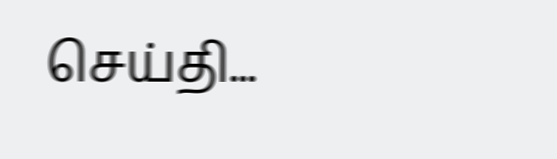செய்தி...